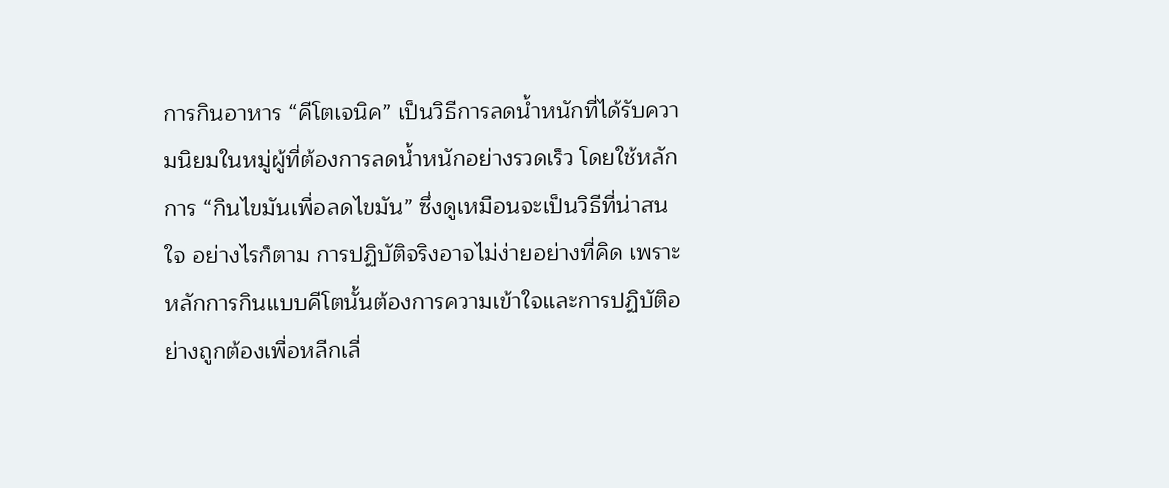การกินอาหาร “คีโตเจนิค” เป็นวิธีการลดน้ำหนักที่ได้รับความนิยมในหมู่ผู้ที่ต้องการลดน้ำหนักอย่างรวดเร็ว โดยใช้หลักการ “กินไขมันเพื่อลดไขมัน” ซึ่งดูเหมือนจะเป็นวิธีที่น่าสนใจ อย่างไรก็ตาม การปฏิบัติจริงอาจไม่ง่ายอย่างที่คิด เพราะหลักการกินแบบคีโตนั้นต้องการความเข้าใจและการปฏิบัติอย่างถูกต้องเพื่อหลีกเลี่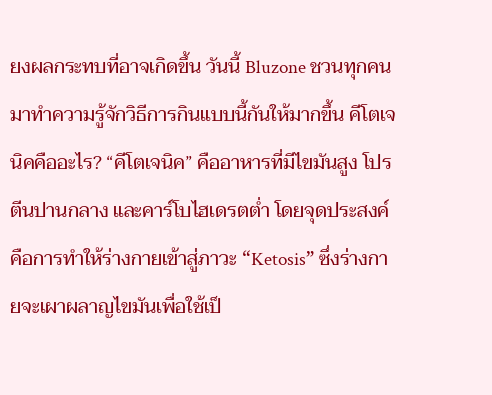ยงผลกระทบที่อาจเกิดขึ้น วันนี้ Bluzone ชวนทุกคนมาทำความรู้จักวิธีการกินแบบนี้กันให้มากขึ้น คีโตเจนิคคืออะไร? “คีโตเจนิค” คืออาหารที่มีไขมันสูง โปรตีนปานกลาง และคาร์โบไฮเดรตต่ำ โดยจุดประสงค์คือการทำให้ร่างกายเข้าสู่ภาวะ “Ketosis” ซึ่งร่างกายจะเผาผลาญไขมันเพื่อใช้เป็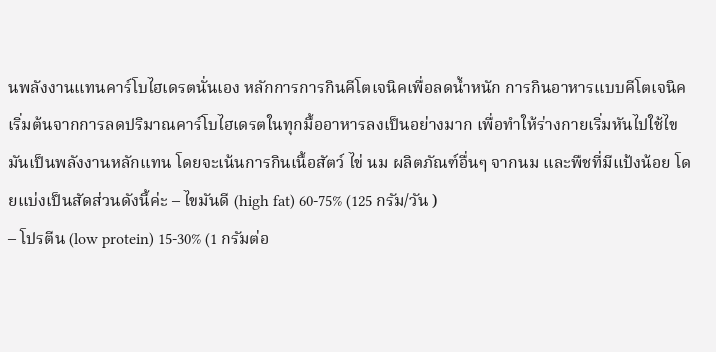นพลังงานแทนคาร์โบไฮเดรตนั่นเอง หลักการการกินคีโตเจนิคเพื่อลดน้ำหนัก การกินอาหารแบบคีโตเจนิคเริ่มต้นจากการลดปริมาณคาร์โบไฮเดรตในทุกมื้ออาหารลงเป็นอย่างมาก เพื่อทำให้ร่างกายเริ่มหันไปใช้ไขมันเป็นพลังงานหลักแทน โดยจะเน้นการกินเนื้อสัตว์ ไข่ นม ผลิตภัณฑ์อื่นๆ จากนม และพืชที่มีแป้งน้อย โดยแบ่งเป็นสัดส่วนดังนี้ค่ะ – ไขมันดี (high fat) 60-75% (125 กรัม/วัน )
– โปรตีน (low protein) 15-30% (1 กรัมต่อ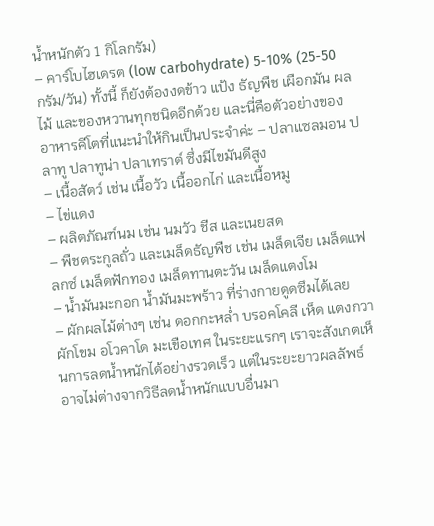น้ำหนักตัว 1 กิโลกรัม)
– คาร์โบไฮเดรต (low carbohydrate) 5-10% (25-50 กรัม/วัน) ทั้งนี้ ก็ยังต้องงดข้าว แป้ง ธัญพืช เผือกมัน ผลไม้ และของหวานทุกชนิดอีกด้วย และนี่คือตัวอย่างของอาหารคีโตที่แนะนำให้กินเป็นประจำค่ะ – ปลาแซลมอน ปลาทู ปลาทูน่า ปลาเทราต์ ซึ่งมีไขมันดีสูง
– เนื้อสัตว์ เช่น เนื้อวัว เนื้ออกไก่ และเนื้อหมู
– ไข่แดง
– ผลิตภัณฑ์นม เช่น นมวัว ชีส และเนยสด
– พืชตระกูลถั่ว และเมล็ดธัญพืช เช่น เมล็ดเจีย เมล็ดแฟลกซ์ เมล็ดฟักทอง เมล็ดทานตะวัน เมล็ดแตงโม
– น้ำมันมะกอก น้ำมันมะพร้าว ที่ร่างกายดูดซึมได้เลย
– ผักผลไม้ต่างๆ เช่น ดอกกะหล่ำ บรอคโคลี เห็ด แตงกวา ผักโขม อโวคาโด มะเขือเทศ ในระยะแรกๆ เราจะสังเกตเห็นการลดน้ำหนักได้อย่างรวดเร็ว แต่ในระยะยาวผลลัพธ์อาจไม่ต่างจากวิธีลดน้ำหนักแบบอื่นมา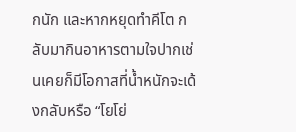กนัก และหากหยุดทำคีโต กลับมากินอาหารตามใจปากเช่นเคยก็มีโอกาสที่น้ำหนักจะเด้งกลับหรือ “โยโย่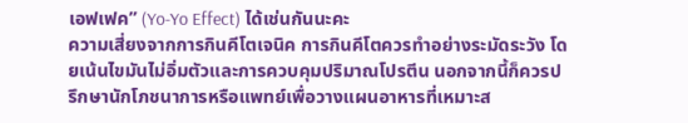เอฟเฟค” (Yo-Yo Effect) ได้เช่นกันนะคะ
ความเสี่ยงจากการกินคีโตเจนิค การกินคีโตควรทำอย่างระมัดระวัง โดยเน้นไขมันไม่อิ่มตัวและการควบคุมปริมาณโปรตีน นอกจากนี้ก็ควรปรึกษานักโภชนาการหรือแพทย์เพื่อวางแผนอาหารที่เหมาะส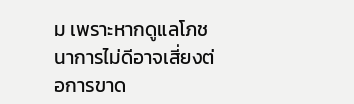ม เพราะหากดูแลโภชนาการไม่ดีอาจเสี่ยงต่อการขาด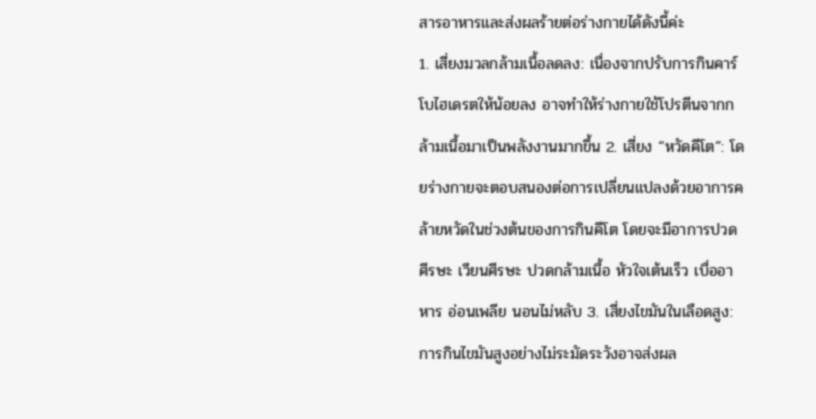สารอาหารและส่งผลร้ายต่อร่างกายได้ดังนี้ค่ะ
1. เสี่ยงมวลกล้ามเนื้อลดลง: เนื่องจากปรับการกินคาร์โบไฮเดรตให้น้อยลง อาจทำให้ร่างกายใช้โปรตีนจากกล้ามเนื้อมาเป็นพลังงานมากขึ้น 2. เสี่ยง “หวัดคีโต”: โดยร่างกายจะตอบสนองต่อการเปลี่ยนแปลงด้วยอาการคล้ายหวัดในช่วงต้นของการกินคีโต โดยจะมีอาการปวดศีรษะ เวียนศีรษะ ปวดกล้ามเนื้อ หัวใจเต้นเร็ว เบื่ออาหาร อ่อนเพลีย นอนไม่หลับ 3. เสี่ยงไขมันในเลือดสูง: การกินไขมันสูงอย่างไม่ระมัดระวังอาจส่งผล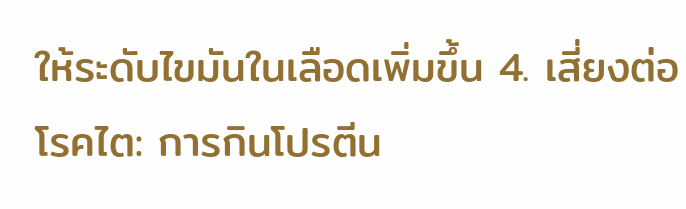ให้ระดับไขมันในเลือดเพิ่มขึ้น 4. เสี่ยงต่อโรคไต: การกินโปรตีน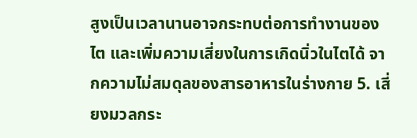สูงเป็นเวลานานอาจกระทบต่อการทำงานของไต และเพิ่มความเสี่ยงในการเกิดนิ่วในไตได้ จากความไม่สมดุลของสารอาหารในร่างกาย 5. เสี่ยงมวลกระ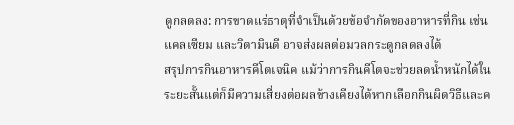ดูกลดลง: การขาดแร่ธาตุที่จำเป็นด้วยข้อจำกัดของอาหารที่กิน เช่น แคลเซียม และวิตามินดี อาจส่งผลต่อมวลกระดูกลดลงได้
สรุปการกินอาหารคีโตเจนิค แม้ว่าการกินคีโตจะช่วยลดน้ำหนักได้ในระยะสั้นแต่ก็มีความเสี่ยงต่อผลข้างเคียงได้หากเลือกกินผิดวิธีและค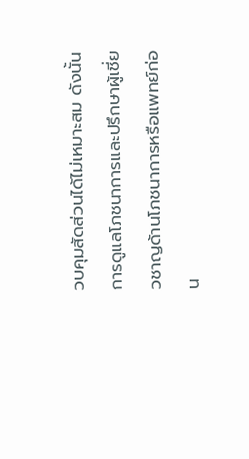วบคุมสัดส่วนได้ไม่เหมาะสม ดังนั้น การดูแลโภชนาการและปรึกษาผู้เชี่ยวชาญด้านโภชนาการหรือแพทย์ก่อน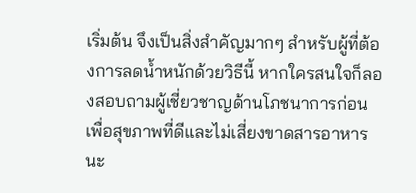เริ่มต้น จึงเป็นสิ่งสำคัญมากๆ สำหรับผู้ที่ต้องการลดน้ำหนักด้วยวิธีนี้ หากใครสนใจก็ลองสอบถามผู้เชี่ยวชาญด้านโภชนาการก่อนเพื่อสุขภาพที่ดีและไม่เสี่ยงขาดสารอาหารนะ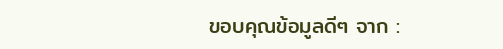ขอบคุณข้อมูลดีๆ จาก :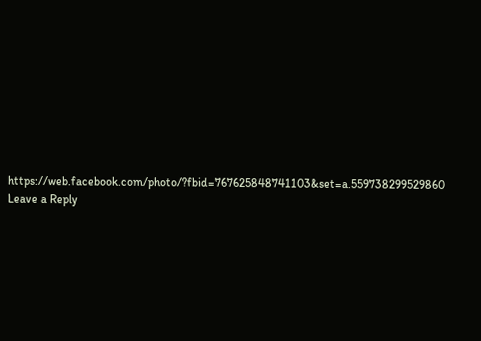https://web.facebook.com/photo/?fbid=767625848741103&set=a.559738299529860
Leave a Reply